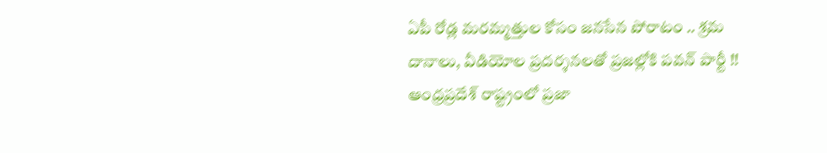ఏపీ రోడ్ల మరమ్మత్తుల కోసం జనసేన పోరాటం .. శ్రమ దానాలు, వీడియోల ప్రదర్శనలతో ప్రజల్లోకి పవన్ పార్టీ !!
ఆంధ్రప్రదేశ్ రాష్ట్రంలో ప్రజా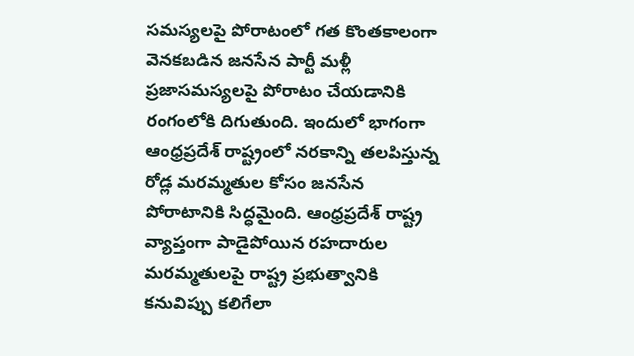సమస్యలపై పోరాటంలో గత కొంతకాలంగా వెనకబడిన జనసేన పార్టీ మళ్లీ ప్రజాసమస్యలపై పోరాటం చేయడానికి రంగంలోకి దిగుతుంది. ఇందులో భాగంగా ఆంధ్రప్రదేశ్ రాష్ట్రంలో నరకాన్ని తలపిస్తున్న రోడ్ల మరమ్మతుల కోసం జనసేన పోరాటానికి సిద్ధమైంది. ఆంధ్రప్రదేశ్ రాష్ట్ర వ్యాప్తంగా పాడైపోయిన రహదారుల మరమ్మతులపై రాష్ట్ర ప్రభుత్వానికి కనువిప్పు కలిగేలా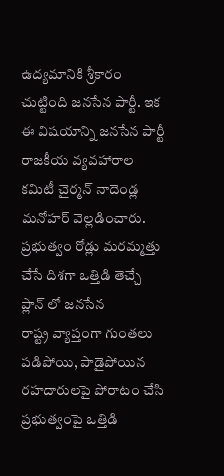ఉద్యమానికి శ్రీకారం చుట్టింది జనసేన పార్టీ. ఇక ఈ విషయాన్ని జనసేన పార్టీ రాజకీయ వ్యవహారాల కమిటీ చైర్మన్ నాదెండ్ల మనోహర్ వెల్లడించారు.
ప్రభుత్వం రోడ్లు మరమ్మత్తు చేసే దిశగా ఒత్తిడి తెచ్చే ప్లాన్ లో జనసేన
రాష్ట్ర వ్యాప్తంగా గుంతలు పడిపోయి, పాడైపోయిన రహదారులపై పోరాటం చేసి ప్రభుత్వంపై ఒత్తిడి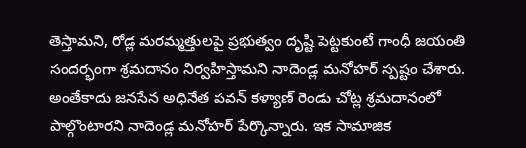తెస్తామని, రోడ్ల మరమ్మత్తులపై ప్రభుత్వం దృష్టి పెట్టకుంటే గాంధీ జయంతి సందర్భంగా శ్రమదానం నిర్వహిస్తామని నాదెండ్ల మనోహర్ స్పష్టం చేశారు. అంతేకాదు జనసేన అధినేత పవన్ కళ్యాణ్ రెండు చోట్ల శ్రమదానంలో పాల్గొంటారని నాదెండ్ల మనోహర్ పేర్కొన్నారు. ఇక సామాజిక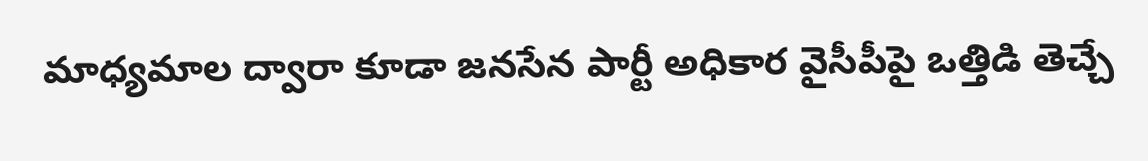మాధ్యమాల ద్వారా కూడా జనసేన పార్టీ అధికార వైసీపీపై ఒత్తిడి తెచ్చే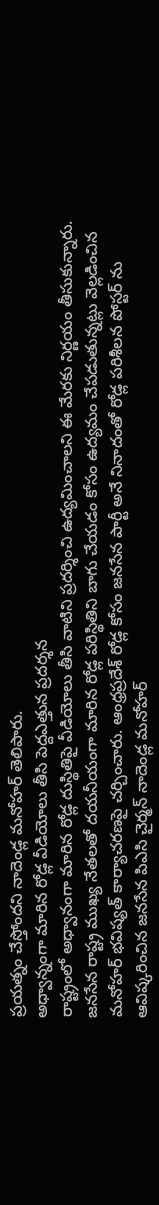ప్రయత్నం చేస్తోందని నాదెండ్ల మనోహర్ తెలిపారు.
అధ్వాన్నంగా మారిన రోడ్ల వీడియోలు తీసి పెద్దఎత్తున ప్రదర్శన
రాష్ట్రంలో అధ్వానంగా మారిన రోడ్ల దుస్థితిపై వీడియోలు తీసి వాటిని ప్రదర్శించి ఉద్యమించాలని ఈ మేరకు నిర్ణయం తీసుకున్నారు. జనసేన రాష్ట్ర ముఖ్య నేతలతో దయనీయంగా మారిన రోడ్ల పరిస్థితిని బాగు చేయడం కోసం ఉద్యమం చేపడుతున్నట్లు వెల్లడించిన మనోహర్ భవిష్యత్ కార్యాచరణపై చర్చించారు. ఆంధ్రప్రదేశ్ రోడ్ల కోసం జనసేన పార్టీ అనే నినాదంతో రోడ్ల పరిశీలన పోస్టర్ ను ఆవిష్కరించిన జనసేన పిఎసి చైర్మన్ నాదెండ్ల మనోహర్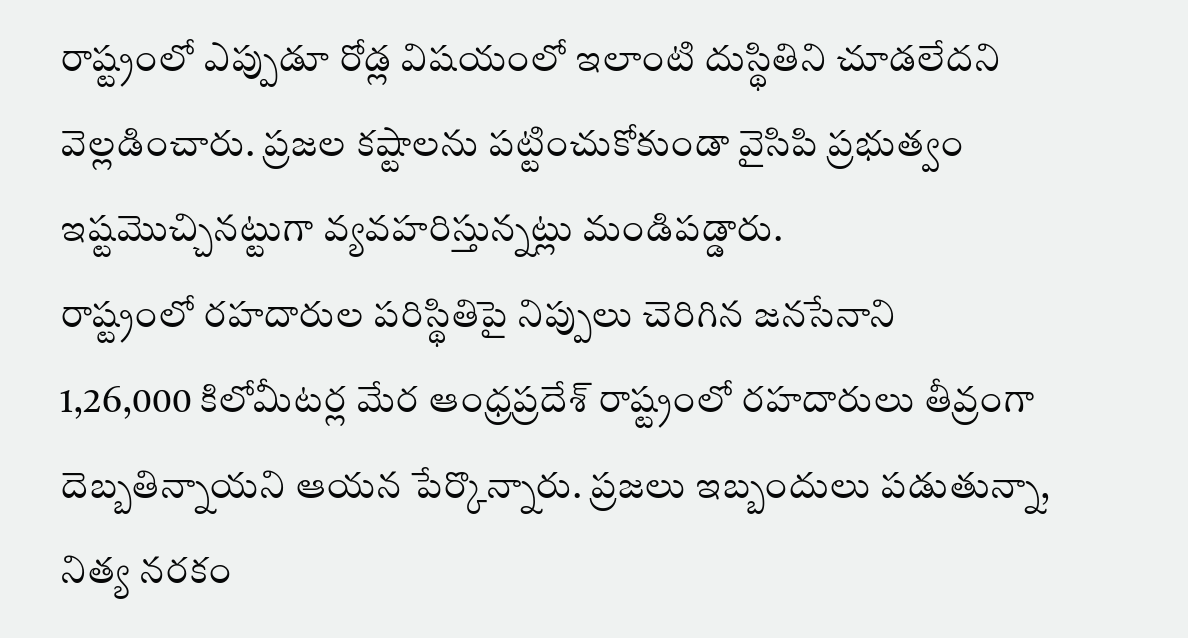రాష్ట్రంలో ఎప్పుడూ రోడ్ల విషయంలో ఇలాంటి దుస్థితిని చూడలేదని వెల్లడించారు. ప్రజల కష్టాలను పట్టించుకోకుండా వైసిపి ప్రభుత్వం ఇష్టమొచ్చినట్టుగా వ్యవహరిస్తున్నట్లు మండిపడ్డారు.
రాష్ట్రంలో రహదారుల పరిస్థితిపై నిప్పులు చెరిగిన జనసేనాని
1,26,000 కిలోమీటర్ల మేర ఆంధ్రప్రదేశ్ రాష్ట్రంలో రహదారులు తీవ్రంగా దెబ్బతిన్నాయని ఆయన పేర్కొన్నారు. ప్రజలు ఇబ్బందులు పడుతున్నా, నిత్య నరకం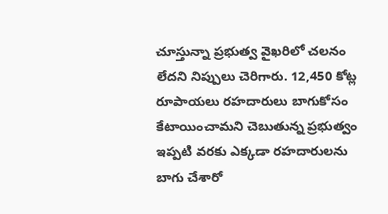చూస్తున్నా ప్రభుత్వ వైఖరిలో చలనం లేదని నిప్పులు చెరిగారు. 12,450 కోట్ల రూపాయలు రహదారులు బాగుకోసం కేటాయించామని చెబుతున్న ప్రభుత్వం ఇప్పటి వరకు ఎక్కడా రహదారులను బాగు చేశారో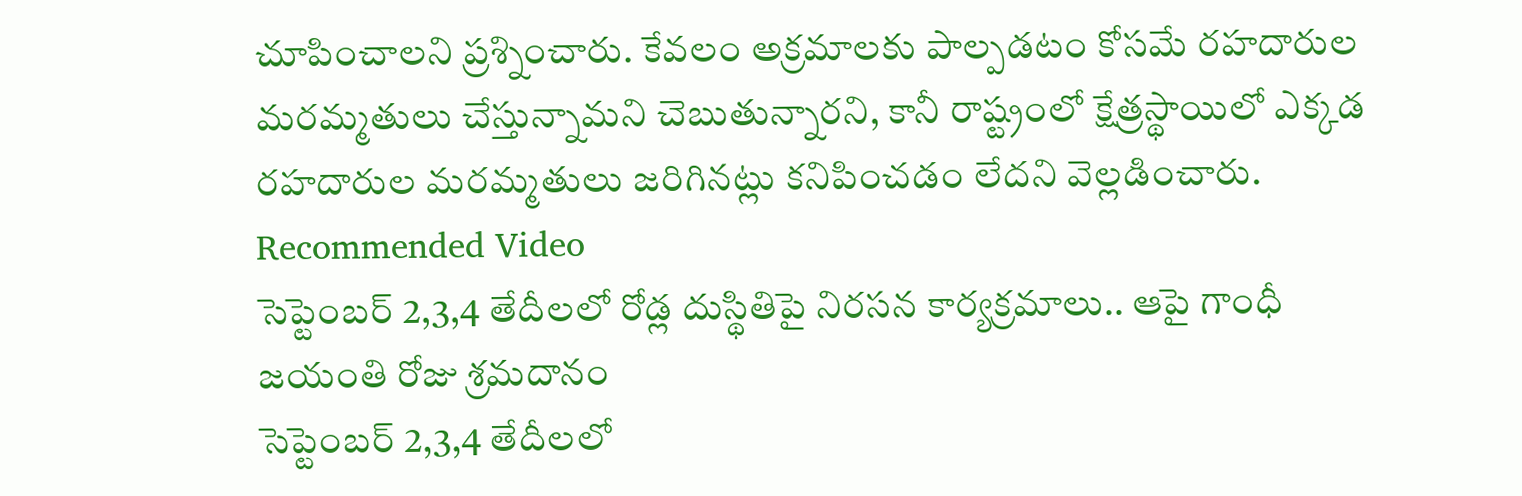చూపించాలని ప్రశ్నించారు. కేవలం అక్రమాలకు పాల్పడటం కోసమే రహదారుల మరమ్మతులు చేస్తున్నామని చెబుతున్నారని, కానీ రాష్ట్రంలో క్షేత్రస్థాయిలో ఎక్కడ రహదారుల మరమ్మతులు జరిగినట్లు కనిపించడం లేదని వెల్లడించారు.
Recommended Video
సెప్టెంబర్ 2,3,4 తేదీలలో రోడ్ల దుస్థితిపై నిరసన కార్యక్రమాలు.. ఆపై గాంధీ జయంతి రోజు శ్రమదానం
సెప్టెంబర్ 2,3,4 తేదీలలో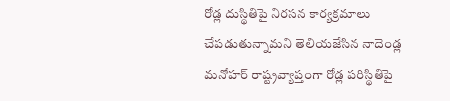రోడ్ల దుస్థితిపై నిరసన కార్యక్రమాలు చేపడుతున్నామని తెలియజేసిన నాదెండ్ల మనోహర్ రాష్ట్రవ్యాప్తంగా రోడ్ల పరిస్థితిపై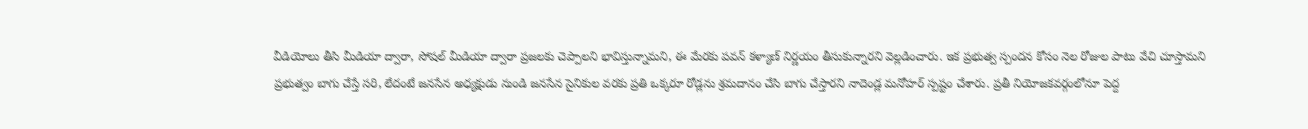వీడియోలు తీసి మీడియా ద్వారా, సోషల్ మీడియా ద్వారా ప్రజలకు చెప్పాలని భావిస్తున్నామని, ఈ మేరకు పవన్ కళ్యాణ్ నిర్ణయం తీసుకున్నారని వెల్లడించారు. ఇక ప్రభుత్వ స్పందన కోసం నెల రోజుల పాటు వేచి చూస్తామని ప్రభుత్వం బాగు చేస్తే సరి, లేదంటే జనసేన అధ్యక్షుడు నుండి జనసేన సైనికుల వరకు ప్రతి ఒక్కరూ రోడ్లను శ్రమదానం చేసి బాగు చేస్తారని నాదెండ్ల మనోహర్ స్పష్టం చేశారు. ప్రతీ నియోజకవర్గంలోనూ పెద్ద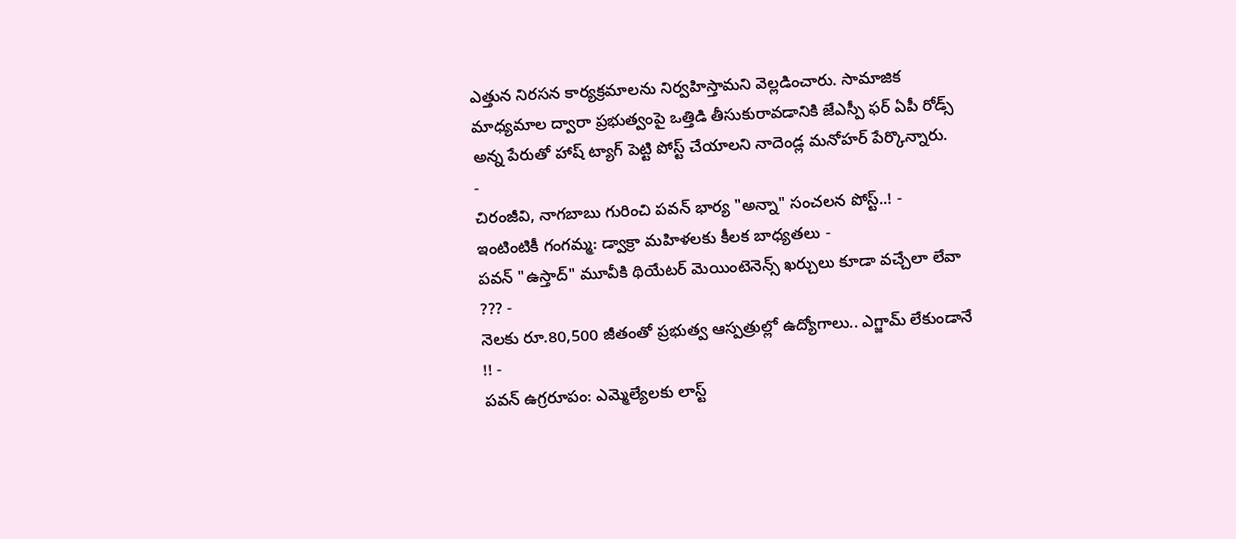ఎత్తున నిరసన కార్యక్రమాలను నిర్వహిస్తామని వెల్లడించారు. సామాజిక మాధ్యమాల ద్వారా ప్రభుత్వంపై ఒత్తిడి తీసుకురావడానికి జేఎస్పీ ఫర్ ఏపీ రోడ్స్ అన్న పేరుతో హాష్ ట్యాగ్ పెట్టి పోస్ట్ చేయాలని నాదెండ్ల మనోహర్ పేర్కొన్నారు.
-
చిరంజీవి, నాగబాబు గురించి పవన్ భార్య "అన్నా" సంచలన పోస్ట్..! -
ఇంటింటికీ గంగమ్మ: డ్వాక్రా మహిళలకు కీలక బాధ్యతలు -
పవన్ "ఉస్తాద్" మూవీకి థియేటర్ మెయింటెనెన్స్ ఖర్చులు కూడా వచ్చేలా లేవా ??? -
నెలకు రూ.80,500 జీతంతో ప్రభుత్వ ఆస్పత్రుల్లో ఉద్యోగాలు.. ఎగ్జామ్ లేకుండానే !! -
పవన్ ఉగ్రరూపం: ఎమ్మెల్యేలకు లాస్ట్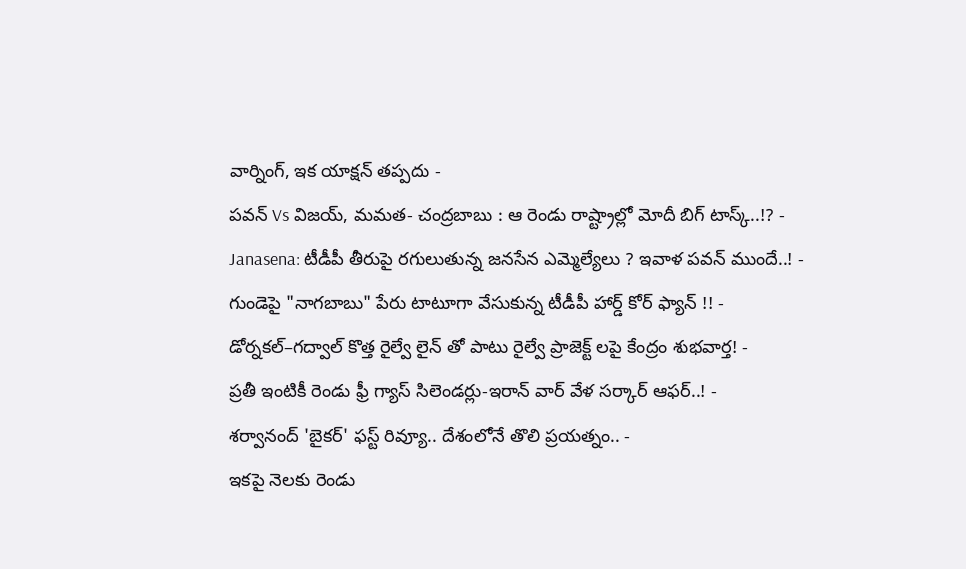వార్నింగ్, ఇక యాక్షన్ తప్పదు -
పవన్ Vs విజయ్, మమత- చంద్రబాబు : ఆ రెండు రాష్ట్రాల్లో మోదీ బిగ్ టాస్క్..!? -
Janasena: టీడీపీ తీరుపై రగులుతున్న జనసేన ఎమ్మెల్యేలు ? ఇవాళ పవన్ ముందే..! -
గుండెపై "నాగబాబు" పేరు టాటూగా వేసుకున్న టీడీపీ హార్డ్ కోర్ ఫ్యాన్ !! -
డోర్నకల్–గద్వాల్ కొత్త రైల్వే లైన్ తో పాటు రైల్వే ప్రాజెక్ట్ లపై కేంద్రం శుభవార్త! -
ప్రతీ ఇంటికీ రెండు ఫ్రీ గ్యాస్ సిలెండర్లు-ఇరాన్ వార్ వేళ సర్కార్ ఆఫర్..! -
శర్వానంద్ 'బైకర్' ఫస్ట్ రివ్యూ.. దేశంలోనే తొలి ప్రయత్నం.. -
ఇకపై నెలకు రెండు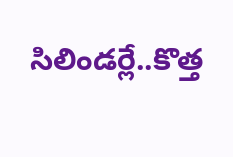సిలిండర్లే..కొత్త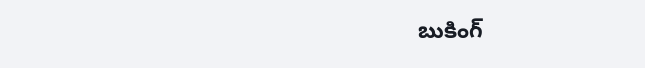బుకింగ్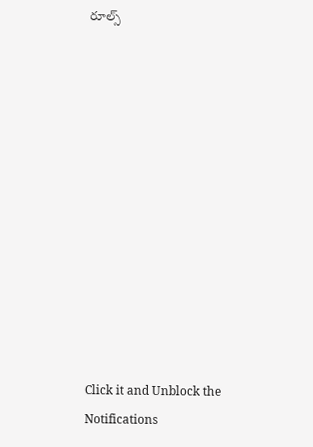రూల్స్












Click it and Unblock the Notifications